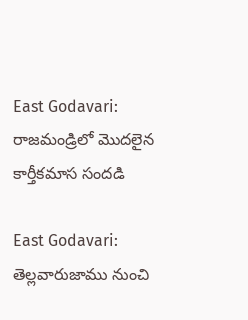East Godavari: రాజమండ్రిలో మొదలైన కార్తీకమాస సందడి

East Godavari: తెల్లవారుజాము నుంచి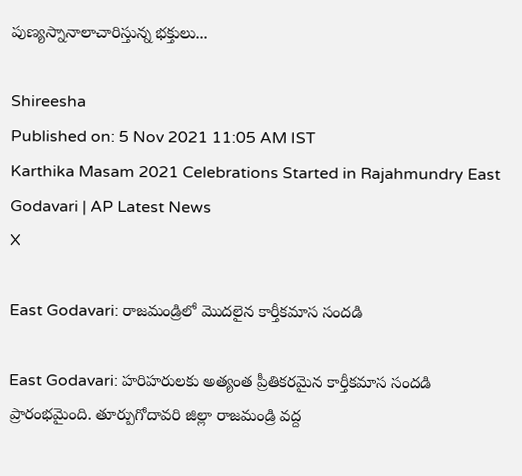పుణ్యస్నానాలాచారిస్తున్న భక్తులు...

Shireesha
Published on: 5 Nov 2021 11:05 AM IST
Karthika Masam 2021 Celebrations Started in Rajahmundry East Godavari | AP Latest News
X

East Godavari: రాజమండ్రిలో మొదలైన కార్తీకమాస సందడి

East Godavari: హరిహరులకు అత్యంత ప్రీతికరమైన కార్తీకమాస సందడి ప్రారంభమైంది. తూర్పుగోదావరి జిల్లా రాజమండ్రి వద్ద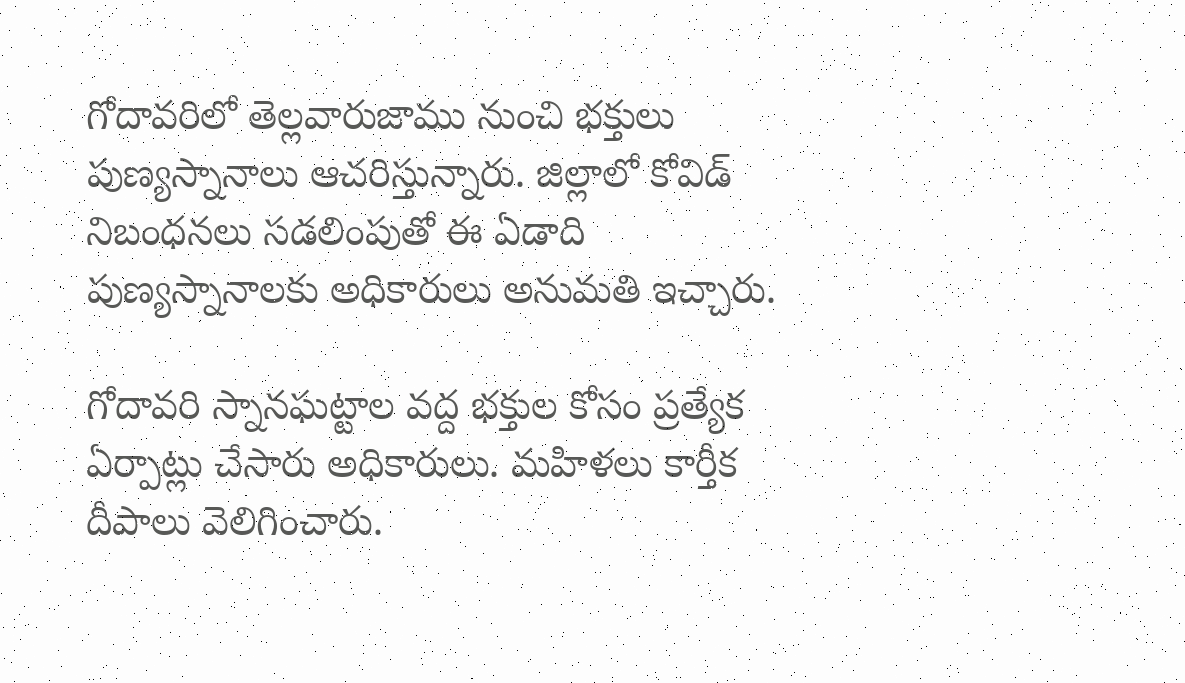గోదావరిలో తెల్లవారుజాము నుంచి భక్తులు పుణ్యస్నానాలు ఆచరిస్తున్నారు. జిల్లాలో కోవిడ్ నిబంధనలు సడలింపుతో ఈ ఏడాది పుణ్యస్నానాలకు అధికారులు అనుమతి ఇచ్చారు.

గోదావరి స్నానఘట్టాల వద్ద భక్తుల కోసం ప్రత్యేక ఏర్పాట్లు చేసారు అధికారులు. మహిళలు కార్తీక దీపాలు వెలిగించారు.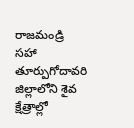రాజమండ్రి సహా తూర్పుగోదావరి జిల్లాలోని శైవ క్షేత్రాల్లో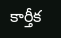కార్తీక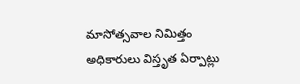మాసోత్సవాల నిమిత్తం అధికారులు విస్తృత ఏర్పాట్లు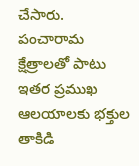చేసారు. పంచారామ క్షేత్రాలతో పాటు ఇతర ప్రముఖ ఆలయాలకు భక్తుల తాకిడి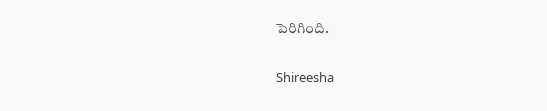పెరిగింది.

Shireesha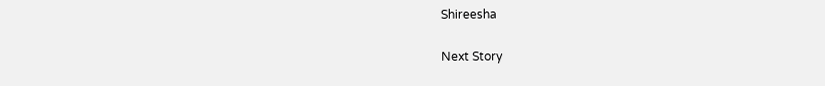Shireesha

Next Story